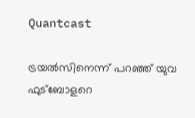Quantcast

ട്രയൽസിനെന്ന് പറഞ്ഞ് യുവ ഫുട്ബോളറെ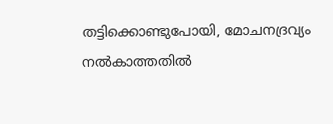തട്ടിക്കൊണ്ടുപോയി, മോചനദ്രവ്യം നൽകാത്തതിൽ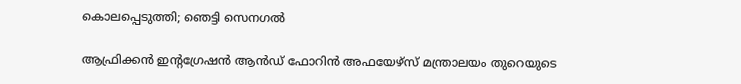കൊലപ്പെടുത്തി; ഞെട്ടി സെനഗൽ

ആഫ്രിക്കന്‍ ഇന്റഗ്രേഷന്‍ ആന്‍ഡ് ഫോറിന്‍ അഫയേഴ്സ് മന്ത്രാലയം തുറെയുടെ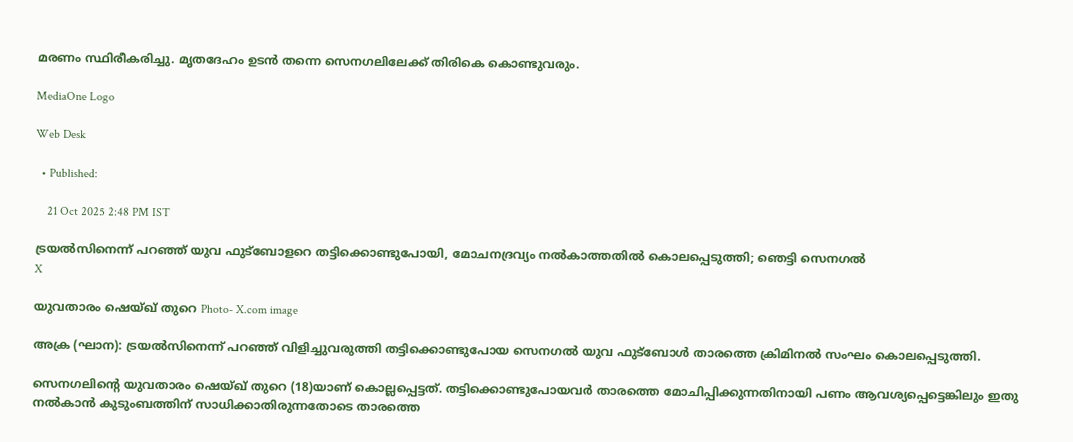മരണം സ്ഥിരീകരിച്ചു. മൃതദേഹം ഉടന്‍ തന്നെ സെനഗലിലേക്ക് തിരികെ കൊണ്ടുവരും.

MediaOne Logo

Web Desk

  • Published:

    21 Oct 2025 2:48 PM IST

ട്രയൽസിനെന്ന് പറഞ്ഞ് യുവ ഫുട്ബോളറെ തട്ടിക്കൊണ്ടുപോയി, മോചനദ്രവ്യം നൽകാത്തതിൽ കൊലപ്പെടുത്തി; ഞെട്ടി സെനഗൽ
X

യുവതാരം ഷെയ്ഖ് തുറെ Photo- X.com image

അക്ര (ഘാന): ട്രയൽസിനെന്ന് പറഞ്ഞ് വിളിച്ചുവരുത്തി തട്ടിക്കൊണ്ടുപോയ സെനഗൽ യുവ ഫുട്ബോൾ താരത്തെ ക്രിമിനൽ സംഘം കൊലപ്പെടുത്തി.

സെനഗലിന്റെ യുവതാരം ഷെയ്ഖ് തുറെ (18)യാണ് കൊല്ലപ്പെട്ടത്. തട്ടിക്കൊണ്ടുപോയവര്‍ താരത്തെ മോചിപ്പിക്കുന്നതിനായി പണം ആവശ്യപ്പെട്ടെങ്കിലും ഇതു നൽകാൻ കുടുംബത്തിന് സാധിക്കാതിരുന്നതോടെ താരത്തെ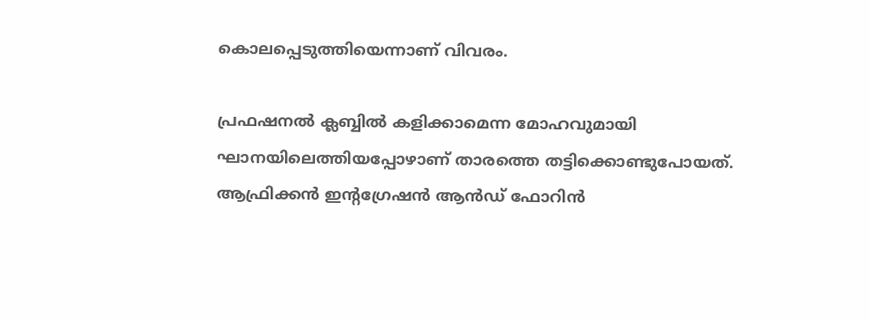കൊലപ്പെടുത്തിയെന്നാണ് വിവരം.

പ്രഫഷനൽ ക്ലബ്ബിൽ കളിക്കാമെന്ന മോഹവുമായി ഘാനയിലെത്തിയപ്പോഴാണ് താരത്തെ തട്ടിക്കൊണ്ടുപോയത്. ആഫ്രിക്കന്‍ ഇന്റഗ്രേഷന്‍ ആന്‍ഡ് ഫോറിന്‍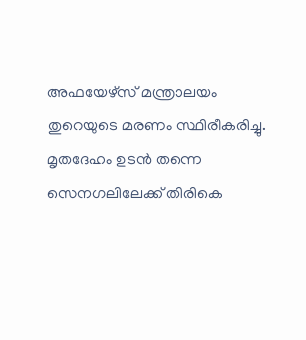അഫയേഴ്സ് മന്ത്രാലയം തുറെയുടെ മരണം സ്ഥിരീകരിച്ചു. മൃതദേഹം ഉടന്‍ തന്നെ സെനഗലിലേക്ക് തിരികെ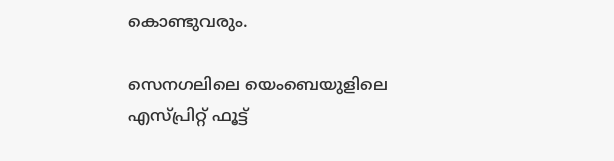കൊണ്ടുവരും.

സെനഗലിലെ യെംബെയുളിലെ എസ്പ്രിറ്റ് ഫൂട്ട്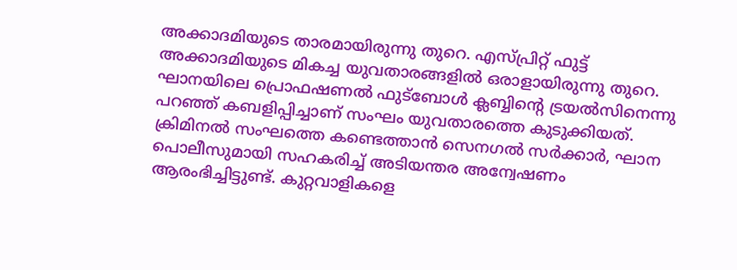അക്കാദമിയുടെ താരമായിരുന്നു തുറെ. എസ്പ്രിറ്റ് ഫുട്ട് അക്കാദമിയുടെ മികച്ച യുവതാരങ്ങളില്‍ ഒരാളായിരുന്നു തുറെ. ഘാനയിലെ പ്രൊഫഷണല്‍ ഫുട്‌ബോള്‍ ക്ലബ്ബിന്റെ ട്രയല്‍സിനെന്നു പറഞ്ഞ് കബളിപ്പിച്ചാണ് സംഘം യുവതാരത്തെ കുടുക്കിയത്. ക്രിമിനൽ സംഘത്തെ കണ്ടെത്താൻ സെനഗൽ സർക്കാർ, ഘാന പൊലീസുമായി സഹകരിച്ച് അടിയന്തര അന്വേഷണം ആരംഭിച്ചിട്ടുണ്ട്. കുറ്റവാളികളെ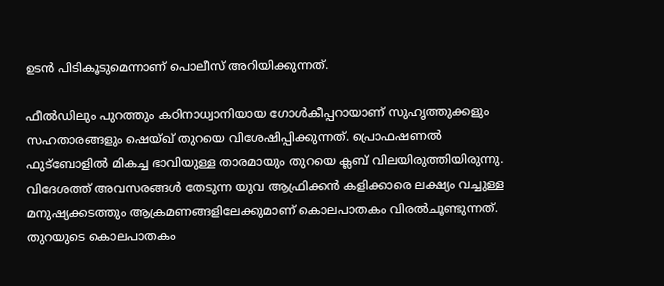ഉടന്‍ പിടികൂടുമെന്നാണ് പൊലീസ് അറിയിക്കുന്നത്.

ഫീൽഡിലും പുറത്തും കഠിനാധ്വാനിയായ ഗോൾകീപ്പറായാണ് സുഹൃത്തുക്കളും സഹതാരങ്ങളും ഷെയ്ഖ് തുറയെ വിശേഷിപ്പിക്കുന്നത്. പ്രൊഫഷണൽ ഫുട്‌ബോളിൽ മികച്ച ഭാവിയുള്ള താരമായും തുറയെ ക്ലബ് വിലയിരുത്തിയിരുന്നു. വിദേശത്ത് അവസരങ്ങൾ തേടുന്ന യുവ ആഫ്രിക്കൻ കളിക്കാരെ ലക്ഷ്യം വച്ചുള്ള മനുഷ്യക്കടത്തും ആക്രമണങ്ങളിലേക്കുമാണ് കൊലപാതകം വിരല്‍ചൂണ്ടുന്നത്. തുറയുടെ കൊലപാതകം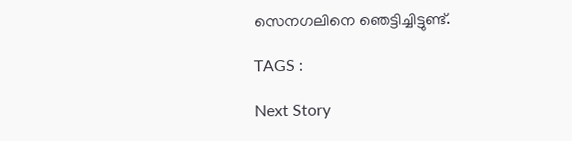സെനഗലിനെ ഞെട്ടിച്ചിട്ടുണ്ട്.

TAGS :

Next Story